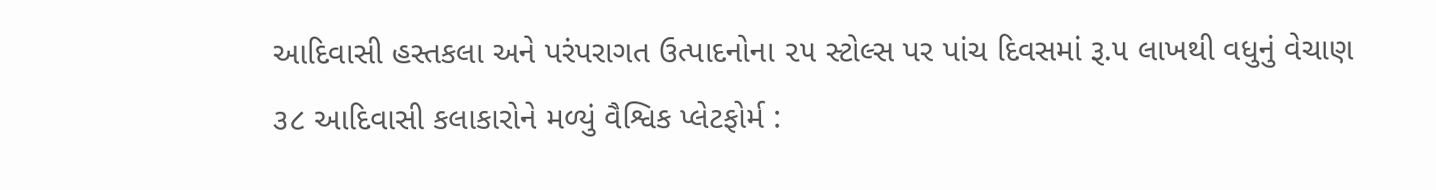આદિવાસી હસ્તકલા અને પરંપરાગત ઉત્પાદનોના ૨૫ સ્ટોલ્સ પર પાંચ દિવસમાં રૂ.૫ લાખથી વધુનું વેચાણ
૩૮ આદિવાસી કલાકારોને મળ્યું વૈશ્વિક પ્લેટફોર્મ :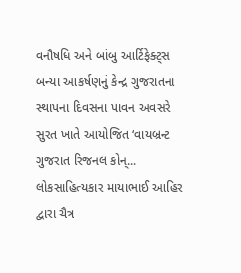વનૌષધિ અને બાંબુ આર્ટિફેક્ટ્સ બન્યા આકર્ષણનું કેન્દ્ર ગુજરાતના સ્થાપના દિવસના પાવન અવસરે સુરત ખાતે આયોજિત ‘વાયબ્રન્ટ ગુજરાત રિજનલ કોન્...
લોકસાહિત્યકાર માયાભાઈ આહિર દ્વારા ચૈત્ર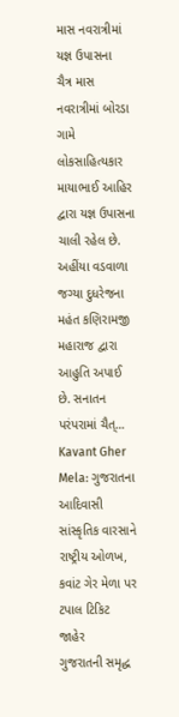માસ નવરાત્રીમાં યજ્ઞ ઉપાસના
ચૈત્ર માસ નવરાત્રીમાં બોરડા ગામે લોકસાહિત્યકાર માયાભાઈ આહિર દ્વારા યજ્ઞ ઉપાસના ચાલી રહેલ છે. અહીંયા વડવાળા જગ્યા દુધરેજના મહંત કણિરામજી મહારાજ દ્વારા આહુતિ અપાઈ છે. સનાતન પરંપરામાં ચૈત્...
Kavant Gher Mela: ગુજરાતના આદિવાસી સાંસ્કૃતિક વારસાને રાષ્ટ્રીય ઓળખ, કવાંટ ગેર મેળા પર ટપાલ ટિકિટ જાહેર
ગુજરાતની સમૃદ્ધ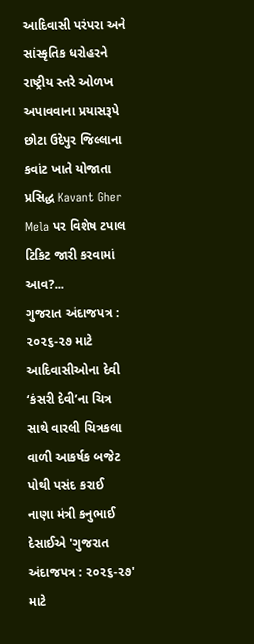આદિવાસી પરંપરા અને સાંસ્કૃતિક ધરોહરને રાષ્ટ્રીય સ્તરે ઓળખ અપાવવાના પ્રયાસરૂપે છોટા ઉદેપુર જિલ્લાના કવાંટ ખાતે યોજાતા પ્રસિદ્ધ Kavant Gher Mela પર વિશેષ ટપાલ ટિકિટ જારી કરવામાં આવ?...
ગુજરાત અંદાજપત્ર : ૨૦૨૬-૨૭ માટે આદિવાસીઓના દેવી ‘કંસરી દેવી’ના ચિત્ર સાથે વારલી ચિત્રકલા વાળી આકર્ષક બજેટ પોથી પસંદ કરાઈ
નાણા મંત્રી કનુભાઈ દેસાઈએ 'ગુજરાત અંદાજપત્ર : ૨૦૨૬-૨૭' માટે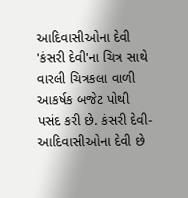આદિવાસીઓના દેવી 'કંસરી દેવી'ના ચિત્ર સાથે વારલી ચિત્રકલા વાળી આકર્ષક બજેટ પોથી પસંદ કરી છે. કંસરી દેવી- આદિવાસીઓના દેવી છે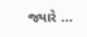જ્યારે ...